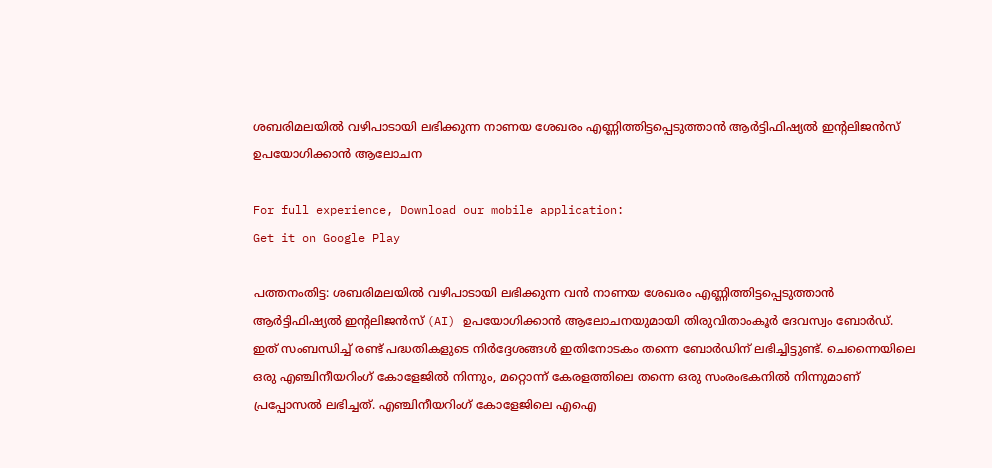ശബരിമലയില്‍ വഴിപാടായി ലഭിക്കുന്ന നാണയ ശേഖരം എണ്ണിത്തിട്ടപ്പെടുത്താന്‍ ആര്‍ട്ടിഫിഷ്യല്‍ ഇന്റലിജന്‍സ് ഉപയോഗിക്കാന്‍ ആലോചന

For full experience, Download our mobile application:
Get it on Google Play

പത്തനംതിട്ട: ശബരിമലയില്‍ വഴിപാടായി ലഭിക്കുന്ന വന്‍ നാണയ ശേഖരം എണ്ണിത്തിട്ടപ്പെടുത്താന്‍ ആര്‍ട്ടിഫിഷ്യല്‍ ഇന്റലിജന്‍സ് (AI) ഉപയോഗിക്കാന്‍ ആലോചനയുമായി തിരുവിതാംകൂര്‍ ദേവസ്വം ബോര്‍ഡ്. ഇത് സംബന്ധിച്ച്‌ രണ്ട് പദ്ധതികളുടെ നിര്‍ദ്ദേശങ്ങള്‍ ഇതിനോടകം തന്നെ ബോര്‍ഡിന് ലഭിച്ചിട്ടുണ്ട്. ചെന്നൈയിലെ ഒരു എഞ്ചിനീയറിംഗ് കോളേജില്‍ നിന്നും, മറ്റൊന്ന് കേരളത്തിലെ തന്നെ ഒരു സംരംഭകനില്‍ നിന്നുമാണ് പ്രപ്പോസല്‍ ലഭിച്ചത്. എഞ്ചിനീയറിംഗ് കോളേജിലെ എഐ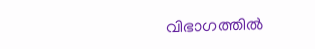വിഭാഗത്തില്‍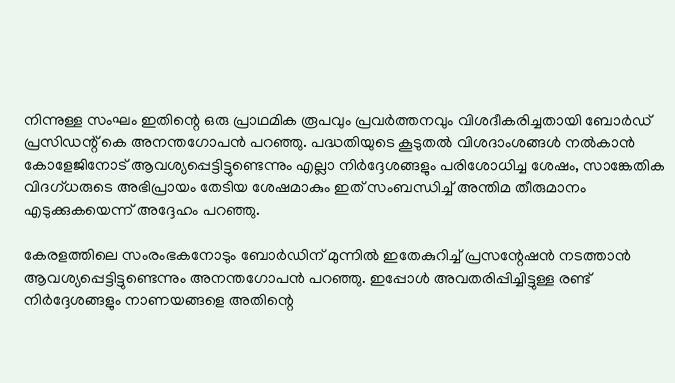നിന്നുള്ള സംഘം ഇതിന്റെ ഒരു പ്രാഥമിക രൂപവും പ്രവര്‍ത്തനവും വിശദീകരിച്ചതായി ബോര്‍ഡ് പ്രസിഡന്റ് കെ അനന്തഗോപന്‍ പറഞ്ഞു. പദ്ധതിയുടെ കൂടുതല്‍ വിശദാംശങ്ങള്‍ നല്‍കാന്‍ കോളേജിനോട് ആവശ്യപ്പെട്ടിട്ടുണ്ടെന്നും എല്ലാ നിര്‍ദ്ദേശങ്ങളും പരിശോധിച്ച ശേഷം, സാങ്കേതിക വിദഗ്ധരുടെ അഭിപ്രായം തേടിയ ശേഷമാകും ഇത് സംബന്ധിച്ച്‌ അന്തിമ തീരുമാനം എടുക്കുകയെന്ന് അദ്ദേഹം പറഞ്ഞു.

കേരളത്തിലെ സംരംഭകനോടും ബോര്‍ഡിന് മുന്നില്‍ ഇതേകുറിച്ച്‌ പ്രസന്റേഷന്‍ നടത്താന്‍ ആവശ്യപ്പെട്ടിട്ടുണ്ടെന്നും അനന്തഗോപന്‍ പറഞ്ഞു. ഇപ്പോള്‍ അവതരിപ്പിച്ചിട്ടുള്ള രണ്ട് നിര്‍ദ്ദേശങ്ങളും നാണയങ്ങളെ അതിന്റെ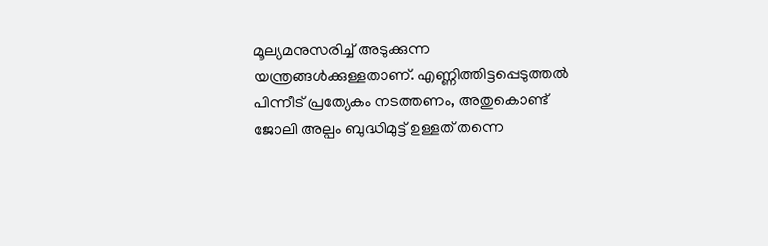മൂല്യമനുസരിച്ച്‌ അടുക്കുന്ന യന്ത്രങ്ങള്‍ക്കുള്ളതാണ്. എണ്ണിത്തിട്ടപ്പെടുത്തല്‍ പിന്നീട് പ്രത്യേകം നടത്തണം, അതുകൊണ്ട് ജോലി അല്പം ബുദ്ധിമുട്ട് ഉള്ളത് തന്നെ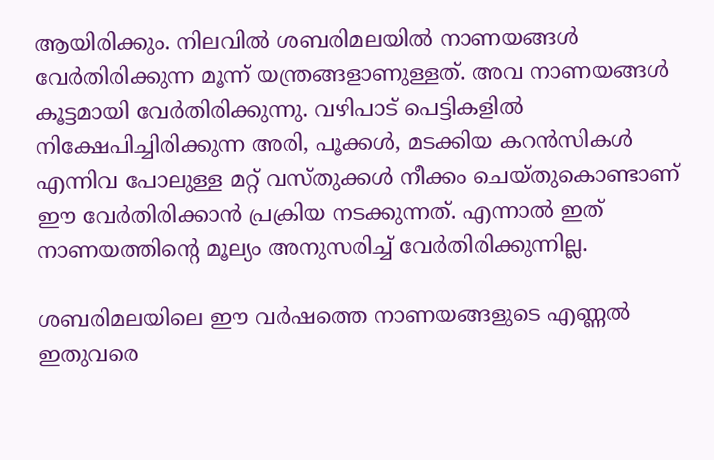ആയിരിക്കും. നിലവില്‍ ശബരിമലയില്‍ നാണയങ്ങള്‍ വേര്‍തിരിക്കുന്ന മൂന്ന് യന്ത്രങ്ങളാണുള്ളത്. അവ നാണയങ്ങള്‍ കൂട്ടമായി വേര്‍തിരിക്കുന്നു. വഴിപാട് പെട്ടികളില്‍ നിക്ഷേപിച്ചിരിക്കുന്ന അരി, പൂക്കള്‍, മടക്കിയ കറന്‍സികള്‍ എന്നിവ പോലുള്ള മറ്റ് വസ്തുക്കള്‍ നീക്കം ചെയ്തുകൊണ്ടാണ് ഈ വേര്‍തിരിക്കാന്‍ പ്രക്രിയ നടക്കുന്നത്. എന്നാല്‍ ഇത് നാണയത്തിന്റെ മൂല്യം അനുസരിച്ച്‌ വേര്‍തിരിക്കുന്നില്ല.

ശബരിമലയിലെ ഈ വര്‍ഷത്തെ നാണയങ്ങളുടെ എണ്ണല്‍ ഇതുവരെ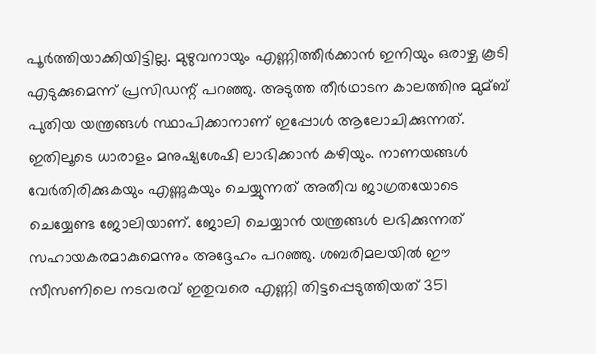പൂര്‍ത്തിയാക്കിയിട്ടില്ല. മുഴുവനായും എണ്ണിത്തീര്‍ക്കാന്‍ ഇനിയും ഒരാഴ്ച കൂടി എടുക്കുമെന്ന് പ്രസിഡന്റ് പറഞ്ഞു. അടുത്ത തീര്‍ഥാടന കാലത്തിനു മുമ്ബ് പുതിയ യന്ത്രങ്ങള്‍ സ്ഥാപിക്കാനാണ് ഇപ്പോള്‍ ആലോചിക്കുന്നത്. ഇതിലൂടെ ധാരാളം മനുഷ്യശേഷി ലാഭിക്കാന്‍ കഴിയും. നാണയങ്ങള്‍ വേര്‍തിരിക്കുകയും എണ്ണുകയും ചെയ്യുന്നത് അതീവ ജാഗ്രതയോടെ ചെയ്യേണ്ട ജോലിയാണ്. ജോലി ചെയ്യാന്‍ യന്ത്രങ്ങള്‍ ലഭിക്കുന്നത് സഹായകരമാകുമെന്നും അദ്ദേഹം പറഞ്ഞു. ശബരിമലയില്‍ ഈ സീസണിലെ നടവരവ് ഇതുവരെ എണ്ണി തിട്ടപ്പെടുത്തിയത് 351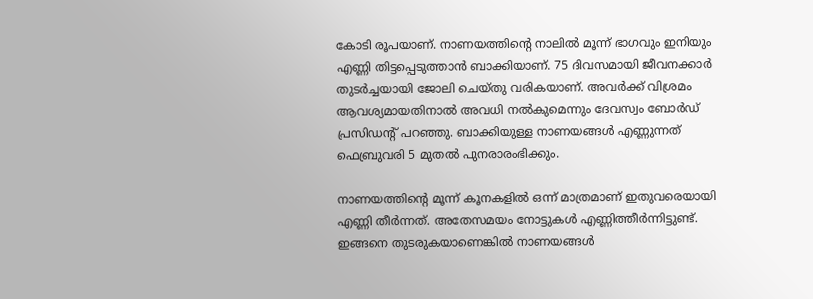കോടി രൂപയാണ്. നാണയത്തിന്റെ നാലില്‍ മൂന്ന് ഭാഗവും ഇനിയും എണ്ണി തിട്ടപ്പെടുത്താന്‍ ബാക്കിയാണ്. 75 ദിവസമായി ജീവനക്കാര്‍ തുടര്‍ച്ചയായി ജോലി ചെയ്തു വരികയാണ്. അവര്‍ക്ക് വിശ്രമം ആവശ്യമായതിനാല്‍ അവധി നല്‍കുമെന്നും ദേവസ്വം ബോര്‍ഡ് പ്രസിഡന്റ് പറഞ്ഞു. ബാക്കിയുള്ള നാണയങ്ങള്‍ എണ്ണുന്നത് ഫെബ്രുവരി 5 മുതല്‍ പുനരാരംഭിക്കും.

നാണയത്തിന്റെ മൂന്ന് കൂനകളില്‍ ഒന്ന് മാത്രമാണ് ഇതുവരെയായി എണ്ണി തീര്‍ന്നത്. അതേസമയം നോട്ടുകള്‍ എണ്ണിത്തീര്‍ന്നിട്ടുണ്ട്. ഇങ്ങനെ തുടരുകയാണെങ്കില്‍ നാണയങ്ങള്‍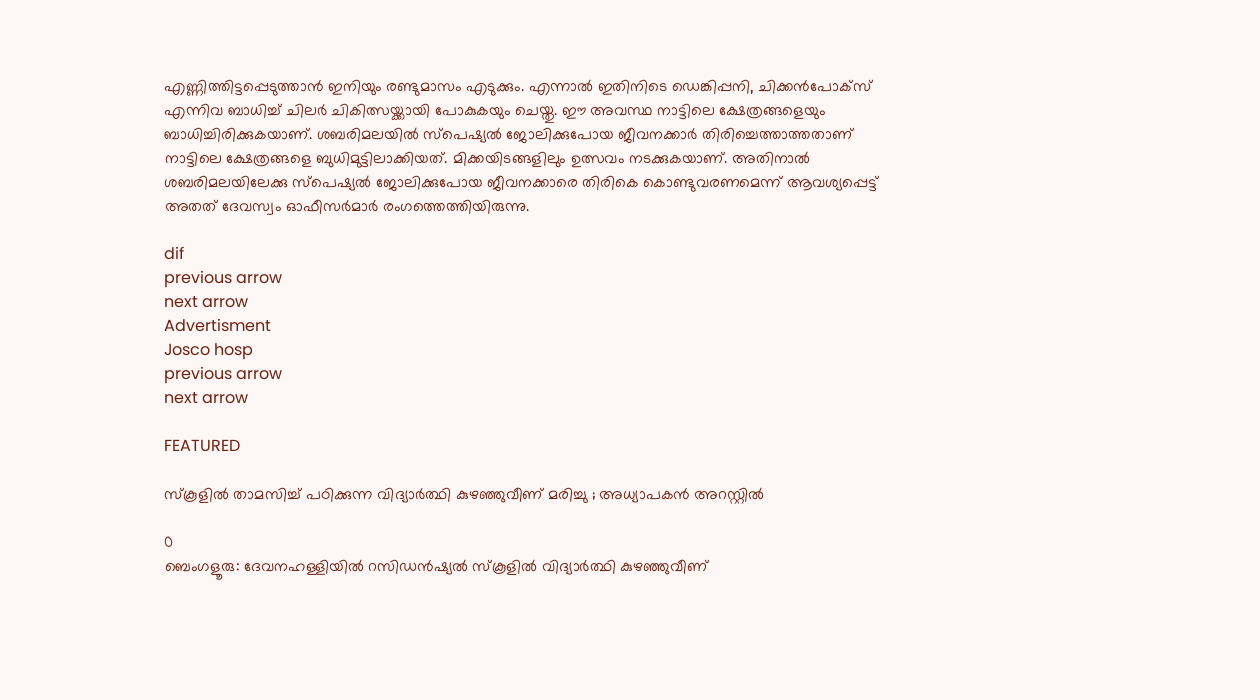എണ്ണിത്തിട്ടപ്പെടുത്താന്‍ ഇനിയും രണ്ടുമാസം എടുക്കും. എന്നാല്‍ ഇതിനിടെ ഡെങ്കിപ്പനി, ചിക്കന്‍പോക്‌സ് എന്നിവ ബാധിച്ച്‌ ചിലര്‍ ചികിത്സയ്ക്കായി പോകുകയും ചെയ്തു. ഈ അവസ്ഥ നാട്ടിലെ ക്ഷേത്രങ്ങളെയും ബാധിച്ചിരിക്കുകയാണ്. ശബരിമലയില്‍ സ്‌പെഷ്യല്‍ ജോലിക്കുപോയ ജീവനക്കാര്‍ തിരിച്ചെത്താത്തതാണ് നാട്ടിലെ ക്ഷേത്രങ്ങളെ ബുധിമുട്ടിലാക്കിയത്. മിക്കയിടങ്ങളിലും ഉത്സവം നടക്കുകയാണ്. അതിനാല്‍ ശബരിമലയിലേക്കു സ്‌പെഷ്യല്‍ ജോലിക്കുപോയ ജീവനക്കാരെ തിരികെ കൊണ്ടുവരണമെന്ന് ആവശ്യപ്പെട്ട് അതത് ദേവസ്വം ഓഫീസര്‍മാര്‍ രംഗത്തെത്തിയിരുന്നു.

dif
previous arrow
next arrow
Advertisment
Josco hosp
previous arrow
next arrow

FEATURED

സ്കൂളിൽ താമസിച്ച് പഠിക്കുന്ന വിദ്യാര്‍ത്ഥി കുഴഞ്ഞുവീണ് മരിച്ചു ; അധ്യാപകൻ അറസ്റ്റിൽ

0
ബെംഗളൂരു: ദേവനഹള്ളിയിൽ റസിഡൻഷ്യൽ സ്കൂളിൽ വിദ്യാർത്ഥി കുഴഞ്ഞുവീണ്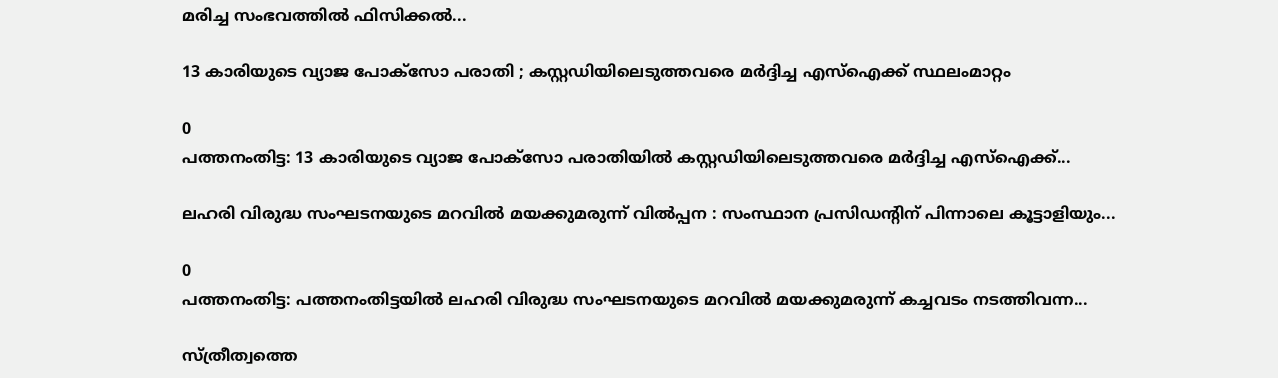മരിച്ച സംഭവത്തിൽ ഫിസിക്കൽ...

13 കാരിയുടെ വ്യാജ പോക്സോ പരാതി ; കസ്റ്റഡിയിലെടുത്തവരെ മർദ്ദിച്ച എസ്ഐക്ക് സ്ഥലംമാറ്റം

0
പത്തനംതിട്ട: 13 കാരിയുടെ വ്യാജ പോക്സോ പരാതിയിൽ കസ്റ്റഡിയിലെടുത്തവരെ മർദ്ദിച്ച എസ്ഐക്ക്...

ലഹരി വിരുദ്ധ സംഘടനയുടെ മറവിൽ മയക്കുമരുന്ന് വിൽപ്പന : സംസ്ഥാന പ്രസിഡന്റിന് പിന്നാലെ കൂട്ടാളിയും...

0
പത്തനംതിട്ട: പത്തനംതിട്ടയിൽ ലഹരി വിരുദ്ധ സംഘടനയുടെ മറവിൽ മയക്കുമരുന്ന് കച്ചവടം നടത്തിവന്ന...

സ്ത്രീത്വത്തെ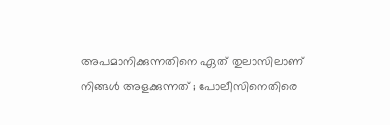അപമാനിക്കുന്നതിനെ ഏത് തുലാസിലാണ് നിങ്ങള്‍ അളക്കുന്നത് ; പോലീസിനെതിരെ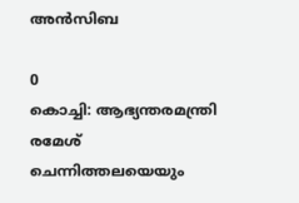അന്‍സിബ

0
കൊച്ചി: ആഭ്യന്തരമന്ത്രി രമേശ് ചെന്നിത്തലയെയും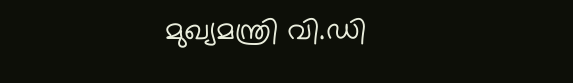മുഖ്യമന്ത്രി വി.ഡി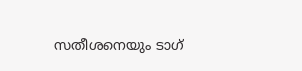സതീശനെയും ടാഗ്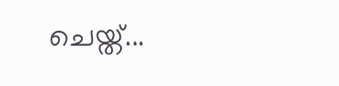ചെയ്ത്...